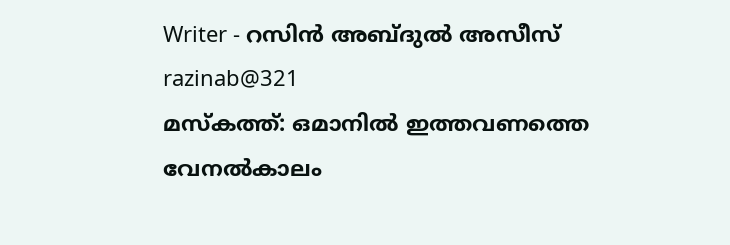Writer - റസിൻ അബ്ദുൽ അസീസ്
razinab@321
മസ്കത്ത്: ഒമാനിൽ ഇത്തവണത്തെ വേനൽകാലം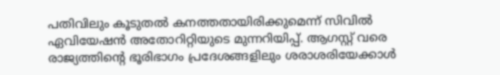പതിവിലും കൂടുതൽ കനത്തതായിരിക്കുമെന്ന് സിവിൽ ഏവിയേഷൻ അതോറിറ്റിയുടെ മുന്നറിയിപ്പ്. ആഗസ്റ്റ് വരെ രാജ്യത്തിന്റെ ഭൂരിഭാഗം പ്രദേശങ്ങളിലും ശരാശരിയേക്കാൾ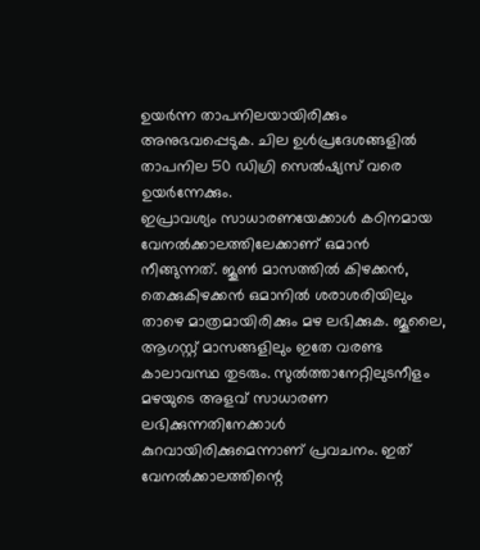ഉയർന്ന താപനിലയായിരിക്കും അനുഭവപ്പെടുക. ചില ഉൾപ്രദേശങ്ങളിൽ താപനില 50 ഡിഗ്രി സെൽഷ്യസ് വരെ ഉയർന്നേക്കും.
ഇപ്രാവശ്യം സാധാരണയേക്കാൾ കഠിനമായ വേനൽക്കാലത്തിലേക്കാണ് ഒമാൻ നീങ്ങുന്നത്. ജൂൺ മാസത്തിൽ കിഴക്കൻ, തെക്കുകിഴക്കൻ ഒമാനിൽ ശരാശരിയിലും താഴെ മാത്രമായിരിക്കും മഴ ലഭിക്കുക. ജൂലൈ, ആഗസ്റ്റ് മാസങ്ങളിലും ഇതേ വരണ്ട കാലാവസ്ഥ തുടരും. സുൽത്താനേറ്റിലുടനീളം മഴയുടെ അളവ് സാധാരണ ലഭിക്കുന്നതിനേക്കാൾ കുറവായിരിക്കുമെന്നാണ് പ്രവചനം. ഇത് വേനൽക്കാലത്തിന്റെ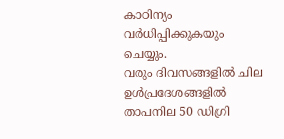കാഠിന്യം വർധിപ്പിക്കുകയും ചെയ്യും.
വരും ദിവസങ്ങളിൽ ചില ഉൾപ്രദേശങ്ങളിൽ താപനില 50 ഡിഗ്രി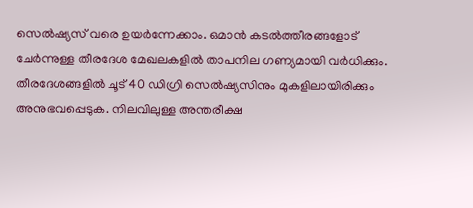സെൽഷ്യസ് വരെ ഉയർന്നേക്കാം. ഒമാൻ കടൽത്തീരങ്ങളോട് ചേർന്നുള്ള തീരദേശ മേഖലകളിൽ താപനില ഗണ്യമായി വർധിക്കും. തീരദേശങ്ങളിൽ ചൂട് 40 ഡിഗ്രി സെൽഷ്യസിനും മുകളിലായിരിക്കും അനുഭവപ്പെടുക. നിലവിലുള്ള അന്തരീക്ഷ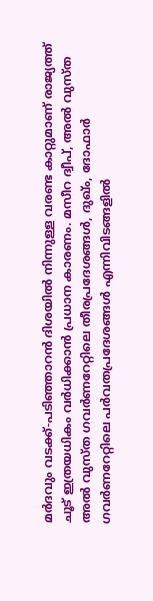മർദവും വടക്ക്-പടിഞ്ഞാറൻ ദിശയിൽ നിന്നുള്ള വരണ്ട കാറ്റുമാണ് രാജ്യത്ത് ചൂട് ഇത്രയധികം വർധിക്കാൻ പ്രധാന കാരണം. മസീറ ദ്വീപ്, അൽ വുസ്ത അൽ വുസ്ത ഗവർണറേറ്റിലെ തീരപ്രദേശങ്ങൾ, ദുഖ്ം, ദോഫാർ ഗവർണറേറ്റിലെ പർവതപ്രദേശങ്ങൾ എന്നിവിടങ്ങളിൽ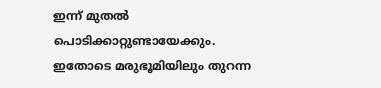ഇന്ന് മുതൽ പൊടിക്കാറ്റുണ്ടായേക്കും. ഇതോടെ മരുഭൂമിയിലും തുറന്ന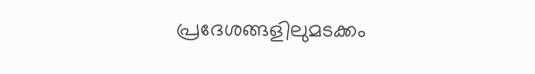പ്രദേശങ്ങളിലുമടക്കം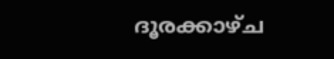ദൂരക്കാഴ്ച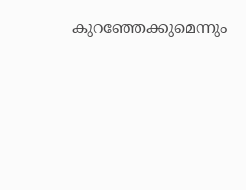കുറഞ്ഞേക്കുമെന്നും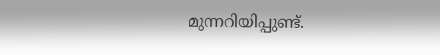മുന്നറിയിപ്പുണ്ട്.